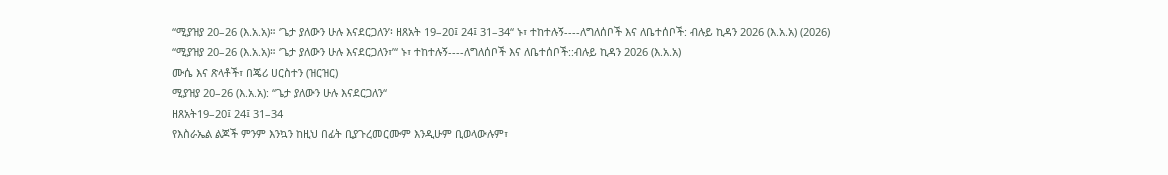“ሚያዝያ 20–26 (እ.አ.አ)። ‘ጌታ ያለውን ሁሉ እናደርጋለን’፡ ዘጸአት 19–20፤ 24፤ 31–34“ ኑ፣ ተከተሉኝ----ለግለሰቦች እና ለቤተሰቦች: ብሉይ ኪዳን 2026 (እ.አ.አ) (2026)
“ሚያዝያ 20–26 (እ.አ.አ)። ‘ጌታ ያለውን ሁሉ እናደርጋለን፣’“ ኑ፣ ተከተሉኝ----ለግለሰቦች እና ለቤተሰቦች::ብሉይ ኪዳን 2026 (እ.አ.አ)
ሙሴ እና ጽላቶች፣ በጄሪ ሀርስተን (ዝርዝር)
ሚያዝያ 20–26 (እ.አ.አ): “ጌታ ያለውን ሁሉ እናደርጋለን“
ዘጸአት19–20፤ 24፤ 31–34
የእስራኤል ልጆች ምንም እንኳን ከዚህ በፊት ቢያጉረመርሙም እንዲሁም ቢወላውሉም፣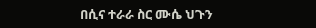በሲና ተራራ ስር ሙሴ ህጉን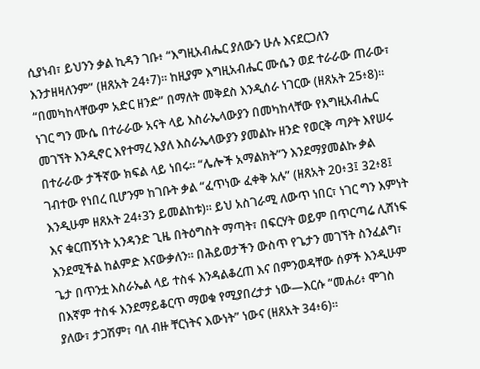ሲያነብ፣ ይህንን ቃል ኪዳን ገቡ፥ “እግዚአብሔር ያለውን ሁሉ እናደርጋለን እንታዘዛለንም” (ዘጸአት 24፥7)። ከዚያም እግዚአብሔር ሙሴን ወደ ተራራው ጠራው፣ “በመካከላቸውም አድር ዘንድ” በማለት መቅደስ እንዲሰራ ነገርው (ዘጸአት 25፥8)።
ነገር ግን ሙሴ በተራራው አናት ላይ እስራኤላውያን በመካከላቸው የእግዚአብሔር መገኘት እንዲኖር እየተማረ እያለ እስራኤላውያን ያመልኩ ዘንድ የወርቅ ጣዖት እየሠሩ በተራራው ታችኛው ክፍል ላይ ነበሩ። “ሌሎች አማልክት”ን እንደማያመልኩ ቃል ገብተው የነበረ ቢሆንም ከገቡት ቃል “ፈጥነው ፈቀቅ አሉ” (ዘጸአት 20፥3፤ 32፥8፤ እንዲሁም ዘጸአት 24፥3ን ይመልከቱ)። ይህ አስገራሚ ለውጥ ነበር፣ ነገር ግን እምነት እና ቁርጠኝነት አንዳንድ ጊዜ በትዕግስት ማጣት፣ በፍርሃት ወይም በጥርጣሬ ሊሸነፍ እንደሚችል ከልምድ እናውቃለን። በሕይወታችን ውስጥ የጌታን መገኘት ስንፈልግ፣ ጌታ በጥንቷ እስራኤል ላይ ተስፋ እንዳልቆረጠ እና በምንወዳቸው ሰዎች እንዲሁም በእኛም ተስፋ እንደማይቆርጥ ማወቁ የሚያበረታታ ነው—እርሱ “መሐሪ፥ ሞገስ ያለው፣ ታጋሽም፣ ባለ ብዙ ቸርነትና እውነት” ነውና (ዘጸአት 34፥6)።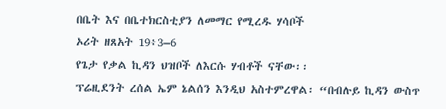በቤት እና በቤተክርስቲያን ለመማር የሚረዱ ሃሳቦች
ኦሪት ዘጸአት 19፥3–6
የጌታ የቃል ኪዳን ህዝቦች ለእርሱ ሃብቶች ናቸው፡፡
ፕሬዚደንት ረሰል ኤም ኔልሰን እንዲህ አስተምረዋል፡ “በብሉይ ኪዳን ውስጥ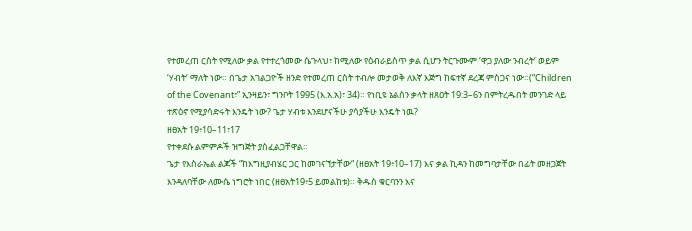የተመረጠ ርስት የሚለው ቃል የተተረጎመው ሴጉላህ፣ ከሚለው የዕብራይስጥ ቃል ሲሆን ትርጉሙም ‘ዋጋ ያለው ንብረት‘ ወይም ‘ሃብት‘ ማለት ነው። በጌታ አገልጋዮች ዘንድ የተመረጠ ርስት ተብሎ መታወቅ ለእኛ እጅግ ከፍተኛ ደረጃ ምስጋና ነው።(“Children of the Covenant፣” ኢንዛይን፣ ግንቦት 1995 (እ.አ.አ)፣ 34)። የነቢዩ ኔልሰን ቃላት ዘጸዐት 19:3–6ን በምትረዱበት መንገድ ላይ ተጽዕኖ የሚያሳድሩት እንዴት ነው? ጌታ ሃብቱ እንደሆናችሁ ያሳያችሁ እንዴት ነዉ?
ዘፀአት 19፥10–11፣17
የተቀደሱ ልምምዶች ዝግጅት ያስፈልጋቸዋል።
ጌታ የእስራኤል ልጆች “ከእግዚያብሄር ጋር ከመገናኘታቸው“ (ዘፀአት 19፥10–17) እና ቃል ኪዳን ከመግባታቸው በፊት መዘጋጀት እንዳለባቸው ለሙሴ ነግሮት ነበር (ዘፀአት19፥5 ይመልከቱ)። ቅዱስ ቁርባንን እና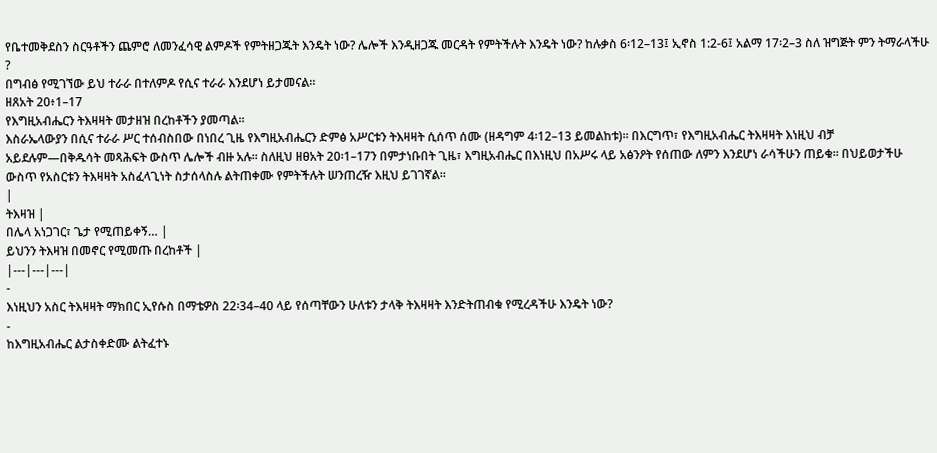የቤተመቅደስን ስርዓቶችን ጨምሮ ለመንፈሳዊ ልምዶች የምትዘጋጁት እንዴት ነው? ሌሎች እንዲዘጋጁ መርዳት የምትችሉት እንዴት ነው? ከሉቃስ 6፡12–13፤ ኢኖስ 1:2-6፤ አልማ 17፡2–3 ስለ ዝግጅት ምን ትማራላችሁ ?
በግብፅ የሚገኘው ይህ ተራራ በተለምዶ የሲና ተራራ እንደሆነ ይታመናል።
ዘጸአት 20፥1–17
የእግዚአብሔርን ትእዛዛት መታዘዝ በረከቶችን ያመጣል።
እስራኤላውያን በሲና ተራራ ሥር ተሰብስበው በነበረ ጊዜ የእግዚአብሔርን ድምፅ አሥርቱን ትእዛዛት ሲሰጥ ሰሙ (ዘዳግም 4፡12–13 ይመልከቱ)። በእርግጥ፣ የእግዚአብሔር ትእዛዛት እነዚህ ብቻ አይደሉም—በቅዱሳት መጻሕፍት ውስጥ ሌሎች ብዙ አሉ። ስለዚህ ዘፀአት 20፡1–17ን በምታነቡበት ጊዜ፣ እግዚአብሔር በእነዚህ በአሥሩ ላይ አፅንዖት የሰጠው ለምን እንደሆነ ራሳችሁን ጠይቁ። በህይወታችሁ ውስጥ የአስርቱን ትእዛዛት አስፈላጊነት ስታሰላስሉ ልትጠቀሙ የምትችሉት ሠንጠረዥ እዚህ ይገገኛል።
|
ትእዛዝ |
በሌላ አነጋገር፣ ጌታ የሚጠይቀኝ… |
ይህንን ትእዛዝ በመኖር የሚመጡ በረከቶች |
|---|---|---|
-
እነዚህን አስር ትእዛዛት ማክበር ኢየሱስ በማቴዎስ 22፡34–40 ላይ የሰጣቸውን ሁለቱን ታላቅ ትእዛዛት እንድትጠብቁ የሚረዳችሁ እንዴት ነው?
-
ከእግዚአብሔር ልታስቀድሙ ልትፈተኑ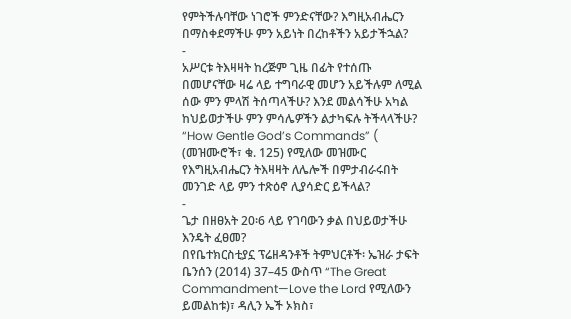የምትችሉባቸው ነገሮች ምንድናቸው? እግዚአብሔርን በማስቀደማችሁ ምን አይነት በረከቶችን አይታችኋል?
-
አሥርቱ ትእዛዛት ከረጅም ጊዜ በፊት የተሰጡ በመሆናቸው ዛሬ ላይ ተግባራዊ መሆን አይችሉም ለሚል ሰው ምን ምላሽ ትሰጣላችሁ? እንደ መልሳችሁ አካል ከህይወታችሁ ምን ምሳሌዎችን ልታካፍሉ ትችላላችሁ? “How Gentle God’s Commands” ( (መዝሙሮች፣ ቁ. 125) የሚለው መዝሙር የእግዚአብሔርን ትእዛዛት ለሌሎች በምታብራሩበት መንገድ ላይ ምን ተጽዕኖ ሊያሳድር ይችላል?
-
ጌታ በዘፀአት 20፡6 ላይ የገባውን ቃል በህይወታችሁ እንዴት ፈፀመ?
በየቤተክርስቲያኗ ፕሬዘዳንቶች ትምህርቶች፡ ኤዝራ ታፍት ቤንሰን (2014) 37–45 ውስጥ “The Great Commandment—Love the Lord የሚለውን ይመልከቱ)፣ ዳሊን ኤች ኦክስ፣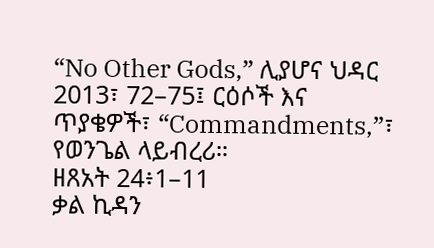“No Other Gods,” ሊያሆና ህዳር 2013፣ 72–75፤ ርዕሶች እና ጥያቄዎች፣ “Commandments,”፣ የወንጌል ላይብረሪ።
ዘጸአት 24፥1–11
ቃል ኪዳን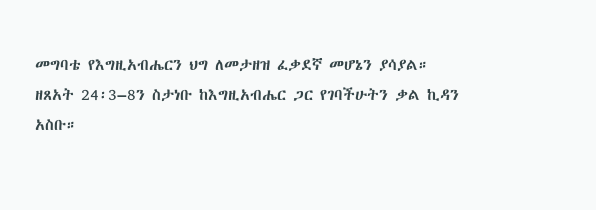መግባቴ የእግዚአብሔርን ህግ ለመታዘዝ ፈቃደኛ መሆኔን ያሳያል።
ዘጸአት 24፡3–8ን ስታነቡ ከእግዚአብሔር ጋር የገባችሁትን ቃል ኪዳን አስቡ።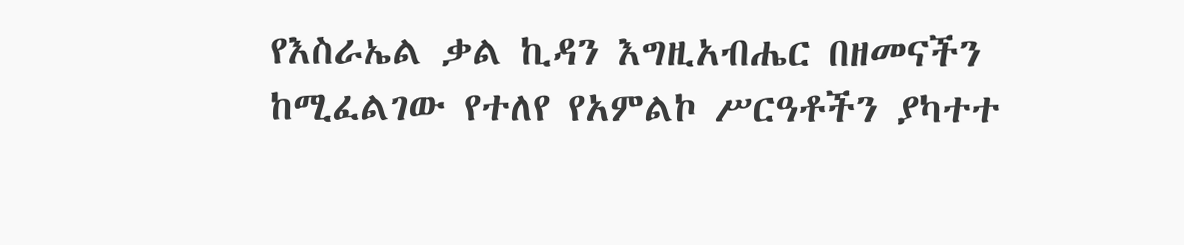የእስራኤል ቃል ኪዳን እግዚአብሔር በዘመናችን ከሚፈልገው የተለየ የአምልኮ ሥርዓቶችን ያካተተ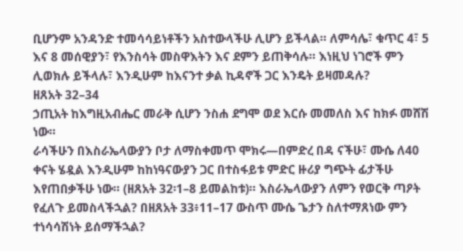ቢሆንም አንዳንድ ተመሳሳይነቶችን አስተውላችሁ ሊሆን ይችላል። ለምሳሌ፣ ቁጥር 4፣ 5 እና 8 መሰዊያን፣ የእንስሳት መስዋእትን እና ደምን ይጠቅሳሉ። እነዚህ ነገሮች ምን ሊወክሉ ይችላሉ፣ እንዲሁም ከእናንተ ቃል ኪዳኖች ጋር እንዴት ይዛመዳሉ?
ዘጸአት 32–34
ኃጢአት ከእግዚአብሔር መራቅ ሲሆን ንስሐ ደግሞ ወደ እርሱ መመለስ እና ከክፉ መሸሽ ነው።
ራሳችሁን በእስራኤላውያን ቦታ ለማስቀመጥ ሞክሩ—በምድረ በዳ ናችሁ፣ ሙሴ ለ40 ቀናት ሄዷል እንዲሁም ከከነዓናውያን ጋር በተስፋይቱ ምድር ዙሪያ ግጭት ፊታችሁ እየጠበቃችሁ ነው። (ዘጸአት 32፡1–8 ይመልከቱ)። እስራኤላውያን ለምን የወርቅ ጣዖት የፈለጉ ይመስላችኋል? በዘጸአት 33፥11–17 ውስጥ ሙሴ ጌታን ስለተማጸነው ምን ተነሳሳሽነት ይሰማችኋል?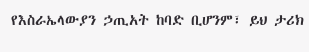የእስራኤላውያን ኃጢአት ከባድ ቢሆንም፣ ይህ ታሪክ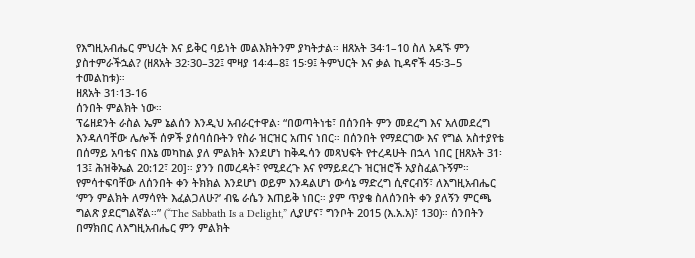የእግዚአብሔር ምህረት እና ይቅር ባይነት መልእክትንም ያካትታል። ዘጸአት 34፡1–10 ስለ አዳኙ ምን ያስተምራችኋል? (ዘጸአት 32፡30–32፤ ሞዛያ 14፡4–8፤ 15፡9፤ ትምህርት እና ቃል ኪዳኖች 45፡3–5 ተመልከቱ)።
ዘጸአት 31፡13-16
ሰንበት ምልክት ነው።
ፕሬዘደንት ራስል ኤም ኔልሰን እንዲህ አብራርተዋል፡ “በወጣትነቴ፣ በሰንበት ምን መደረግ እና አለመደረግ እንዳለባቸው ሌሎች ሰዎች ያሰባሰቡትን የስራ ዝርዝር አጠና ነበር። በሰንበት የማደርገው እና የግል አስተያየቴ በሰማይ አባቴና በእኔ መካከል ያለ ምልክት እንደሆነ ከቅዱሳን መጻህፍት የተረዳሁት በኋላ ነበር [ዘጸአት 31፡13፤ ሕዝቅኤል 20:12፣ 20]። ያንን በመረዳት፣ የሚደረጉ እና የማይደረጉ ዝርዝሮች አያስፈልጉኝም። የምሳተፍባቸው ለሰንበት ቀን ትክክል እንደሆነ ወይም እንዳልሆነ ውሳኔ ማድረግ ሲኖርብኝ፣ ለእግዚአብሔር ‘ምን ምልክት ለማሳየት እፈልጋለሁ?’ ብዬ ራሴን እጠይቅ ነበር። ያም ጥያቄ ስለሰንበት ቀን ያለኝን ምርጫ ግልጽ ያደርግልኛል።” (“The Sabbath Is a Delight,” ሊያሆና፣ ግንቦት 2015 (እ.አ.አ)፣ 130)። ሰንበትን በማክበር ለእግዚአብሔር ምን ምልክት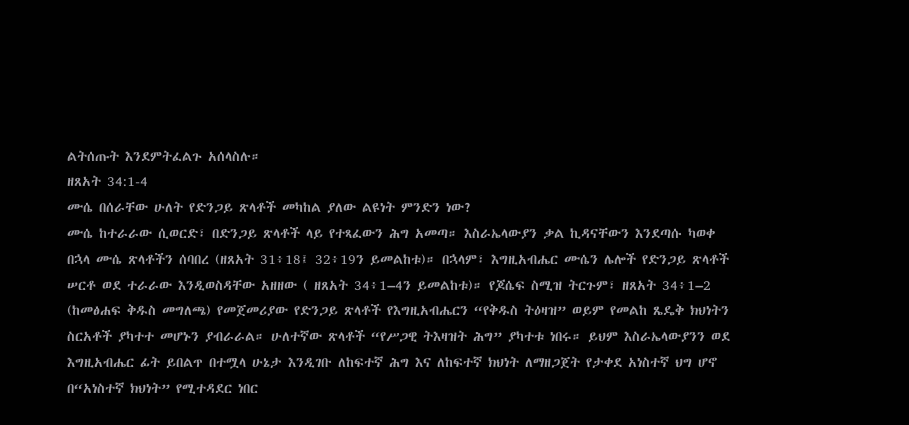ልትሰጡት እንደምትፈልጉ አሰላስሉ።
ዘጸአት 34:1-4
ሙሴ በሰራቸው ሁለት የድንጋይ ጽላቶች መካከል ያለው ልዩነት ምንድን ነው?
ሙሴ ከተራራው ሲወርድ፣ በድንጋይ ጽላቶች ላይ የተጻፈውን ሕግ አመጣ። እስራኤላውያን ቃል ኪዳናቸውን እንደጣሱ ካወቀ በኋላ ሙሴ ጽላቶችን ሰባበረ (ዘጸአት 31፥18፤ 32፥19ን ይመልከቱ)። በኋላም፣ እግዚአብሔር ሙሴን ሌሎች የድንጋይ ጽላቶች ሠርቶ ወደ ተራራው እንዲወስዳቸው አዘዘው ( ዘጸአት 34፥1–4ን ይመልከቱ)። የጆሴፍ ስሚዝ ትርጉም፣ ዘጸአት 34፥1–2 (ከመፅሐፍ ቅዱስ መግለጫ) የመጀመሪያው የድንጋይ ጽላቶች የእግዚአብሔርን “የቅዱስ ትዕዛዝ” ወይም የመልከ ጼዴቅ ክህነትን ስርአቶች ያካተተ መሆኑን ያብራራል። ሁለተኛው ጽላቶች “የሥጋዊ ትእዛዝት ሕግ” ያካተቱ ነበሩ። ይህም እስራኤላውያንን ወደ እግዚአብሔር ፊት ይበልጥ በተሟላ ሁኔታ እንዲገቡ ለከፍተኛ ሕግ እና ለከፍተኛ ክህነት ለማዘጋጀት የታቀደ አነስተኛ ህግ ሆኖ በ“አነስተኛ ክህነት” የሚተዳደር ነበር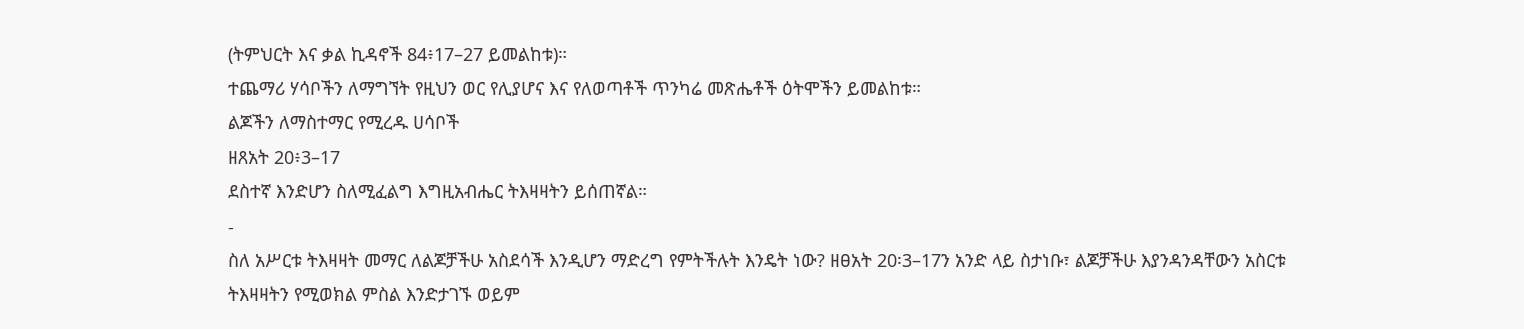(ትምህርት እና ቃል ኪዳኖች 84፥17–27 ይመልከቱ)።
ተጨማሪ ሃሳቦችን ለማግኘት የዚህን ወር የሊያሆና እና የለወጣቶች ጥንካሬ መጽሔቶች ዕትሞችን ይመልከቱ።
ልጆችን ለማስተማር የሚረዱ ሀሳቦች
ዘጸአት 20፥3–17
ደስተኛ እንድሆን ስለሚፈልግ እግዚአብሔር ትእዛዛትን ይሰጠኛል።
-
ስለ አሥርቱ ትእዛዛት መማር ለልጆቻችሁ አስደሳች እንዲሆን ማድረግ የምትችሉት እንዴት ነው? ዘፀአት 20፡3–17ን አንድ ላይ ስታነቡ፣ ልጆቻችሁ እያንዳንዳቸውን አስርቱ ትእዛዛትን የሚወክል ምስል እንድታገኙ ወይም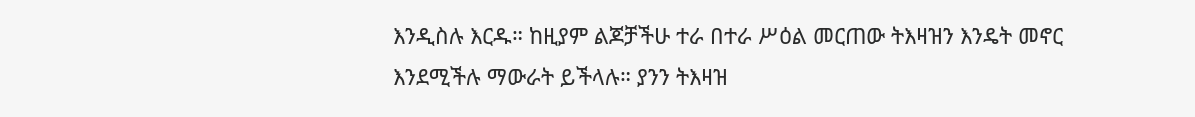እንዲስሉ እርዱ። ከዚያም ልጆቻችሁ ተራ በተራ ሥዕል መርጠው ትእዛዝን እንዴት መኖር እንደሚችሉ ማውራት ይችላሉ። ያንን ትእዛዝ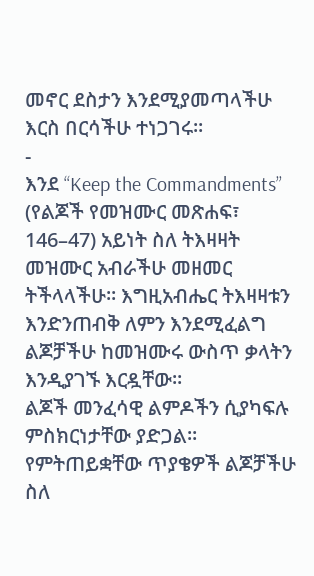መኖር ደስታን እንደሚያመጣላችሁ እርስ በርሳችሁ ተነጋገሩ።
-
እንደ “Keep the Commandments” (የልጆች የመዝሙር መጽሐፍ፣ 146–47) አይነት ስለ ትእዛዛት መዝሙር አብራችሁ መዘመር ትችላላችሁ። እግዚአብሔር ትእዛዛቱን እንድንጠብቅ ለምን እንደሚፈልግ ልጆቻችሁ ከመዝሙሩ ውስጥ ቃላትን እንዲያገኙ እርዷቸው።
ልጆች መንፈሳዊ ልምዶችን ሲያካፍሉ ምስክርነታቸው ያድጋል። የምትጠይቋቸው ጥያቄዎች ልጆቻችሁ ስለ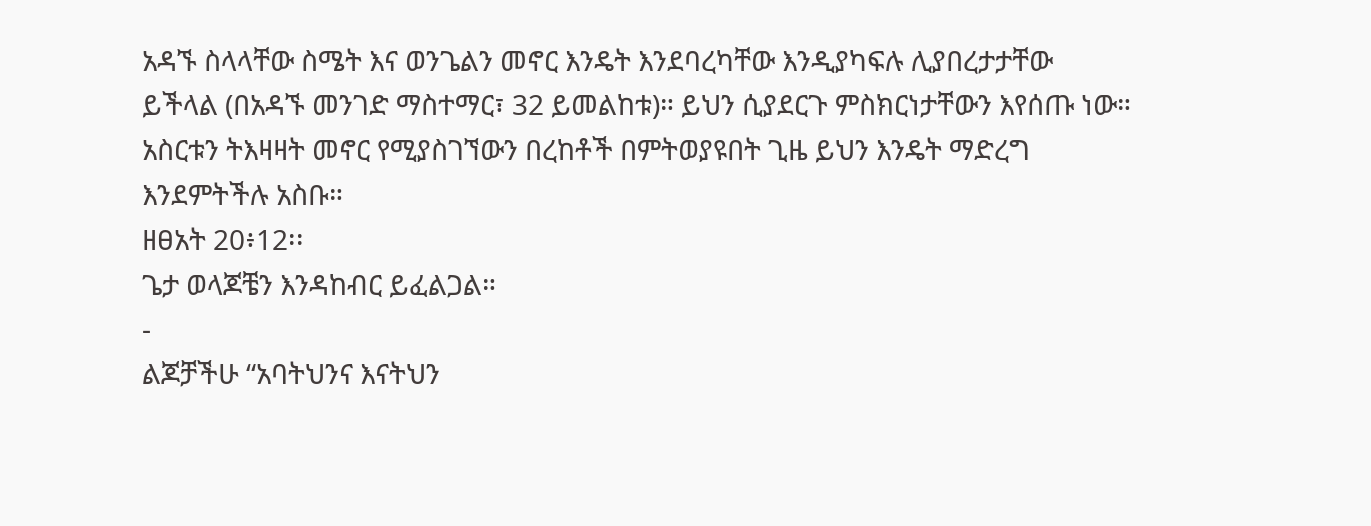አዳኙ ስላላቸው ስሜት እና ወንጌልን መኖር እንዴት እንደባረካቸው እንዲያካፍሉ ሊያበረታታቸው ይችላል (በአዳኙ መንገድ ማስተማር፣ 32 ይመልከቱ)። ይህን ሲያደርጉ ምስክርነታቸውን እየሰጡ ነው። አስርቱን ትእዛዛት መኖር የሚያስገኘውን በረከቶች በምትወያዩበት ጊዜ ይህን እንዴት ማድረግ እንደምትችሉ አስቡ።
ዘፀአት 20፥12፡፡
ጌታ ወላጆቼን እንዳከብር ይፈልጋል።
-
ልጆቻችሁ “አባትህንና እናትህን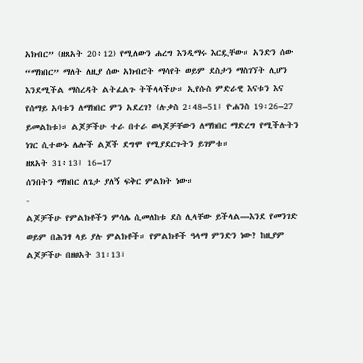አክብር” (ዘጸአት 20፥12) የሚለውን ሐረግ እንዲማሩ እርዷቸው። አንድን ሰው “ማክበር” ማለት ለዚያ ሰው አክብሮት ማሳየት ወይም ደስታን ማስገኘት ሊሆን እንደሚችል ማስረዳት ልትፈልጉ ትችላላችሁ። ኢየሱስ ምድራዊ እናቱን እና የሰማይ አባቱን ለማክበር ምን አደረገ? (ሉቃስ 2፡48–51፤ ዮሐንስ 19፡26–27 ይመልከቱ)። ልጆቻችሁ ተራ በተራ ወላጆቻቸውን ለማክበር ማድረግ የሚችሉትን ነገር ሲተውኑ ሌሎች ልጆች ደግሞ የሚያደርጉትን ይገምቱ።
ዘጸአት 31፥13፤ 16–17
ሰንበትን ማክበር ለጌታ ያለኝ ፍቅር ምልክት ነው።
-
ልጆቻችሁ የምልክቶችን ምሳሌ ሲመለከቱ ደስ ሊላቸው ይችላል—እንደ የመንገድ ወይም በሕንፃ ላይ ያሉ ምልክቶች። የምልክቶች ዓላማ ምንድን ነው? ከዚያም ልጆቻችሁ በዘፀአት 31፡13፣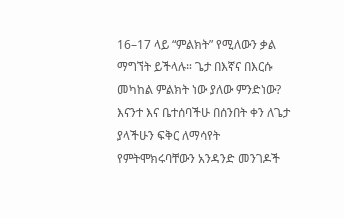16–17 ላይ “ምልክት” የሚለውን ቃል ማግኘት ይችላሉ። ጌታ በእኛና በእርሱ መካከል ምልክት ነው ያለው ምንድነው? እናንተ እና ቤተሰባችሁ በሰንበት ቀን ለጌታ ያላችሁን ፍቅር ለማሳየት የምትሞክሩባቸውን አንዳንድ መንገዶች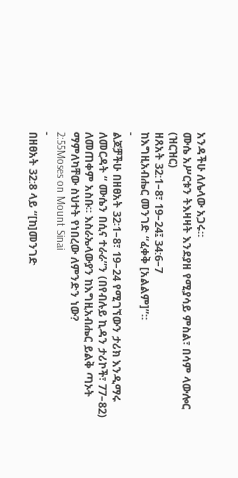አንዳችሁ ለሌላው አጋሩ።
ሙሴ አሥርቱን ትእዛዛት እንደያዘ የሚያሳይ ምስል፣ በሳም ላውሎር (ዝርዝር)
ዘጸአት 32:1–8፣ 19–24፤ 34:6–7
ከእግዚአብሔር መንገድ “ፈቀቅ [አልልም]”።
-
ልጆቻችሁ በዘፀአት 32፡1–8፣ 19–24 የሚገኘውን ታሪክ እንዲማሩ ለመርዳት “ ሙሴን በሲና ተራራ”ን (በየብሉይ ኪዳን ታሪኮች፣ 77–82) ለመጠቀም አስቡ። እስራኤላውያን ከእግዚአብሔር ይልቅ ጣኦት ማምለካቸው ስህተት የነበረው ለምንድን ነው?
2:55Moses on Mount Sinai
-
በዘፀአት 32:8 ላይ “[ከ]መንገድ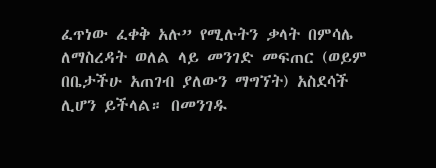ፈጥነው ፈቀቅ አሉ” የሚሉትን ቃላት በምሳሌ ለማስረዳት ወለል ላይ መንገድ መፍጠር (ወይም በቤታችሁ አጠገብ ያለውን ማግኘት) አስደሳች ሊሆን ይችላል። በመንገዱ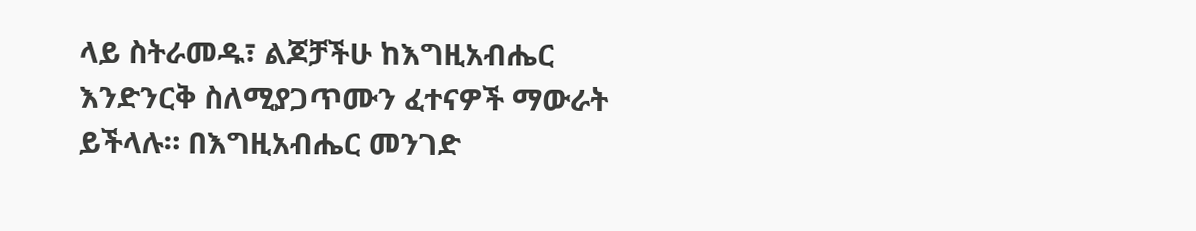ላይ ስትራመዱ፣ ልጆቻችሁ ከእግዚአብሔር እንድንርቅ ስለሚያጋጥሙን ፈተናዎች ማውራት ይችላሉ። በእግዚአብሔር መንገድ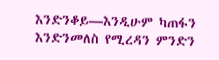እንድንቆይ—እንዲሁም ካጠፋን እንድንመለስ የሚረዳን ምንድን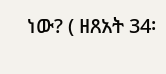ነው? ( ዘጸአት 34፡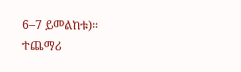6–7 ይመልከቱ)።
ተጨማሪ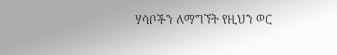ሃሳቦችን ለማግኘት የዚህን ወር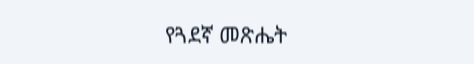የጓደኛ መጽሔት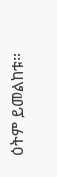ዕትም ይመልከቱ።